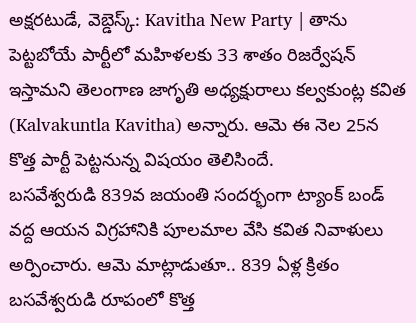అక్షరటుడే, వెబ్డెస్క్: Kavitha New Party | తాను పెట్టబోయే పార్టీలో మహిళలకు 33 శాతం రిజర్వేషన్ ఇస్తామని తెలంగాణ జాగృతి అధ్యక్షురాలు కల్వకుంట్ల కవిత (Kalvakuntla Kavitha) అన్నారు. ఆమె ఈ నెల 25న కొత్త పార్టీ పెట్టనున్న విషయం తెలిసిందే.
బసవేశ్వరుడి 839వ జయంతి సందర్భంగా ట్యాంక్ బండ్ వద్ద ఆయన విగ్రహానికి పూలమాల వేసి కవిత నివాళులు అర్పించారు. ఆమె మాట్లాడుతూ.. 839 ఏళ్ల క్రితం బసవేశ్వరుడి రూపంలో కొత్త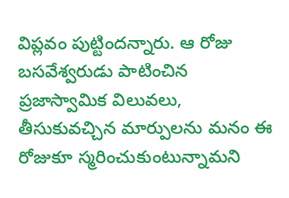విప్లవం పుట్టిందన్నారు. ఆ రోజు బసవేశ్వరుడు పాటించిన ప్రజాస్వామిక విలువలు, తీసుకువచ్చిన మార్పులను మనం ఈ రోజుకూ స్మరించుకుంటున్నామని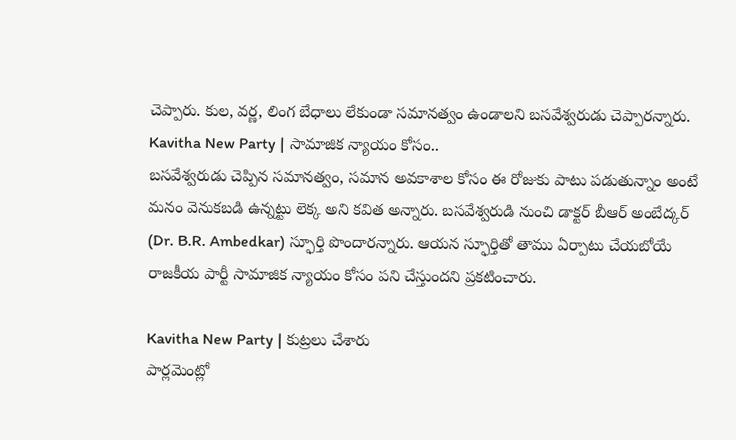చెప్పారు. కుల, వర్ణ, లింగ బేధాలు లేకుండా సమానత్వం ఉండాలని బసవేశ్వరుడు చెప్పారన్నారు.
Kavitha New Party | సామాజిక న్యాయం కోసం..
బసవేశ్వరుడు చెప్పిన సమానత్వం, సమాన అవకాశాల కోసం ఈ రోజుకు పాటు పడుతున్నాం అంటే మనం వెనుకబడి ఉన్నట్టు లెక్క అని కవిత అన్నారు. బసవేశ్వరుడి నుంచి డాక్టర్ బీఆర్ అంబేద్కర్ (Dr. B.R. Ambedkar) స్ఫూర్తి పొందారన్నారు. ఆయన స్ఫూర్తితో తాము ఏర్పాటు చేయబోయే రాజకీయ పార్టీ సామాజిక న్యాయం కోసం పని చేస్తుందని ప్రకటించారు.

Kavitha New Party | కుట్రలు చేశారు
పార్లమెంట్లో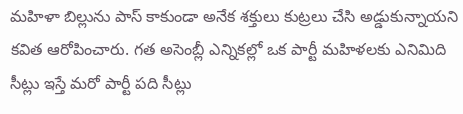మహిళా బిల్లును పాస్ కాకుండా అనేక శక్తులు కుట్రలు చేసి అడ్డుకున్నాయని కవిత ఆరోపించారు. గత అసెంబ్లీ ఎన్నికల్లో ఒక పార్టీ మహిళలకు ఎనిమిది సీట్లు ఇస్తే మరో పార్టీ పది సీట్లు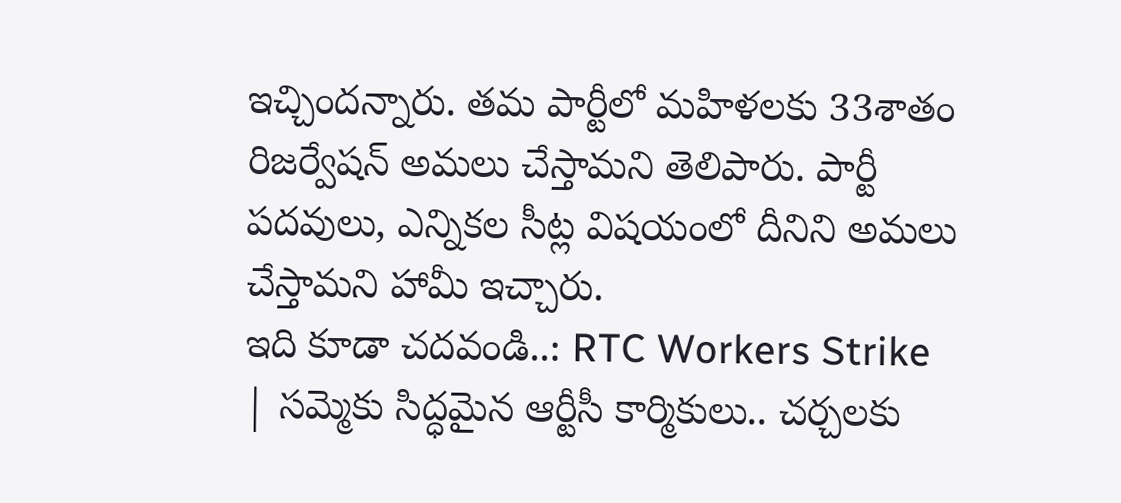ఇచ్చిందన్నారు. తమ పార్టీలో మహిళలకు 33శాతం రిజర్వేషన్ అమలు చేస్తామని తెలిపారు. పార్టీ పదవులు, ఎన్నికల సీట్ల విషయంలో దీనిని అమలు చేస్తామని హామీ ఇచ్చారు.
ఇది కూడా చదవండి..: RTC Workers Strike | సమ్మెకు సిద్ధమైన ఆర్టీసీ కార్మికులు.. చర్చలకు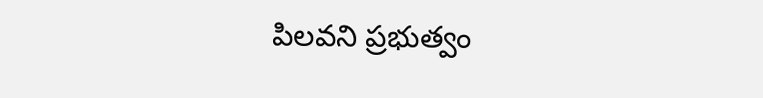పిలవని ప్రభుత్వం